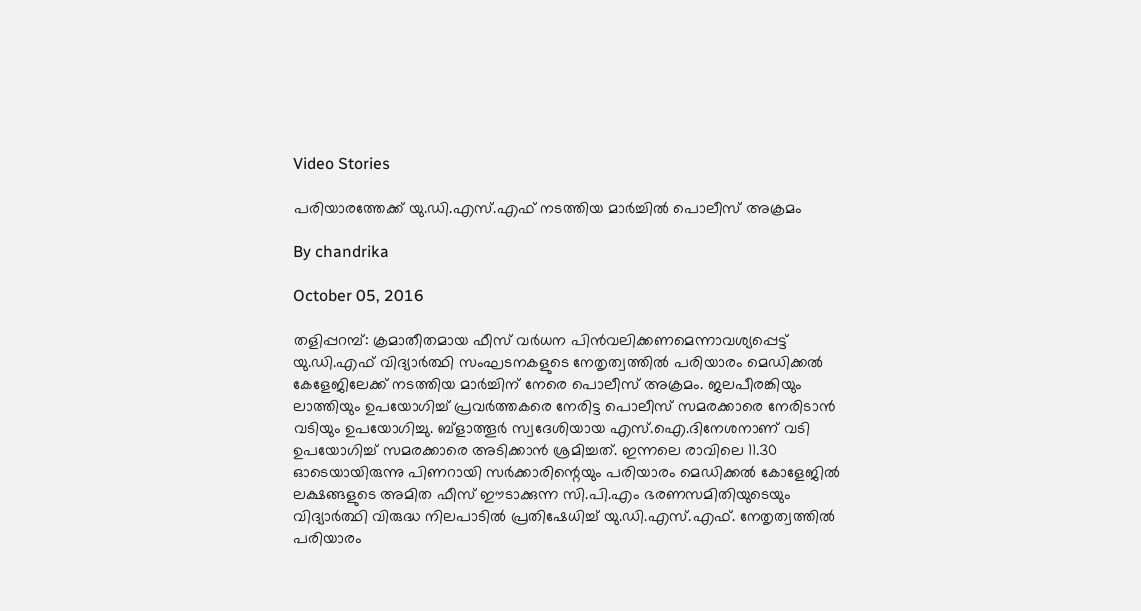Video Stories

പരിയാരത്തേക്ക് യു.ഡി.എസ്.എഫ് നടത്തിയ മാര്‍ച്ചില്‍ പൊലീസ് അക്രമം

By chandrika

October 05, 2016

തളിപ്പറമ്പ്: ക്രമാതീതമായ ഫീസ് വര്‍ധന പിന്‍വലിക്കണമെന്നാവശ്യപ്പെട്ട് യു.ഡി.എഫ് വിദ്യാര്‍ത്ഥി സംഘടനകളുടെ നേതൃത്വത്തില്‍ പരിയാരം മെഡിക്കല്‍ കേളേജിലേക്ക് നടത്തിയ മാര്‍ച്ചിന് നേരെ പൊലീസ് അക്രമം. ജലപീരങ്കിയും ലാത്തിയും ഉപയോഗിച്ച് പ്രവര്‍ത്തകരെ നേരിട്ട പൊലീസ് സമരക്കാരെ നേരിടാന്‍ വടിയും ഉപയോഗിച്ചു. ബ്‌ളാത്തൂര്‍ സ്വദേശിയായ എസ്.ഐ.ദിനേശനാണ് വടി ഉപയോഗിച്ച് സമരക്കാരെ അടിക്കാന്‍ ശ്രമിച്ചത്. ഇന്നലെ രാവിലെ 11.30 ഓടെയായിരുന്നു പിണറായി സര്‍ക്കാരിന്റെയും പരിയാരം മെഡിക്കല്‍ കോളേജില്‍ ലക്ഷങ്ങളുടെ അമിത ഫീസ് ഈടാക്കുന്ന സി.പി.എം ഭരണസമിതിയുടെയും വിദ്യാര്‍ത്ഥി വിരുദ്ധ നിലപാടില്‍ പ്രതിഷേധിച്ച് യു.ഡി.എസ്.എഫ്. നേതൃത്വത്തില്‍ പരിയാരം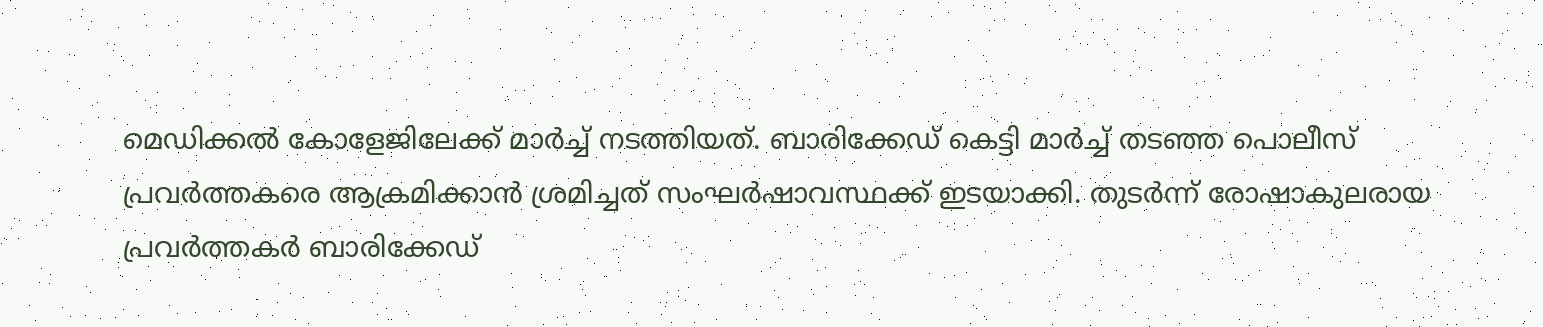മെഡിക്കല്‍ കോളേജിലേക്ക് മാര്‍ച്ച് നടത്തിയത്. ബാരിക്കേഡ് കെട്ടി മാര്‍ച്ച് തടഞ്ഞ പൊലീസ് പ്രവര്‍ത്തകരെ ആക്രമിക്കാന്‍ ശ്രമിച്ചത് സംഘര്‍ഷാവസ്ഥക്ക് ഇടയാക്കി. തുടര്‍ന്ന് രോഷാകുലരായ പ്രവര്‍ത്തകര്‍ ബാരിക്കേഡ്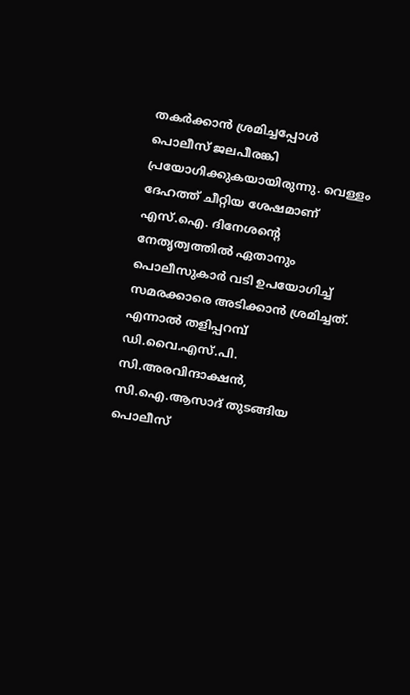തകര്‍ക്കാന്‍ ശ്രമിച്ചപ്പോള്‍ പൊലീസ് ജലപീരങ്കി പ്രയോഗിക്കുകയായിരുന്നു. വെള്ളം ദേഹത്ത് ചീറ്റിയ ശേഷമാണ് എസ്.ഐ. ദിനേശന്റെ നേതൃത്വത്തില്‍ ഏതാനും പൊലീസുകാര്‍ വടി ഉപയോഗിച്ച് സമരക്കാരെ അടിക്കാന്‍ ശ്രമിച്ചത്. എന്നാല്‍ തളിപ്പറമ്പ് ഡി.വൈ.എസ്.പി. സി.അരവിന്ദാക്ഷന്‍, സി.ഐ.ആസാദ് തുടങ്ങിയ പൊലീസ്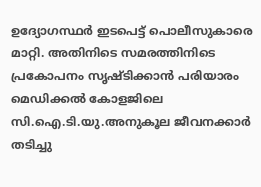ഉദ്യോഗസ്ഥര്‍ ഇടപെട്ട് പൊലീസുകാരെ മാറ്റി. അതിനിടെ സമരത്തിനിടെ പ്രകോപനം സൃഷ്ടിക്കാന്‍ പരിയാരം മെഡിക്കല്‍ കോളജിലെ സി.ഐ.ടി.യു.അനുകൂല ജീവനക്കാര്‍ തടിച്ചു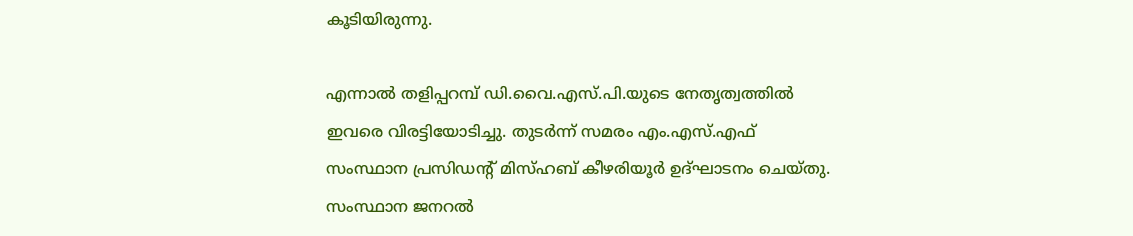കൂടിയിരുന്നു.

എന്നാല്‍ തളിപ്പറമ്പ് ഡി.വൈ.എസ്.പി.യുടെ നേതൃത്വത്തില്‍ ഇവരെ വിരട്ടിയോടിച്ചു. തുടര്‍ന്ന് സമരം എം.എസ്.എഫ് സംസ്ഥാന പ്രസിഡന്റ് മിസ്ഹബ് കീഴരിയൂര്‍ ഉദ്ഘാടനം ചെയ്തു. സംസ്ഥാന ജനറല്‍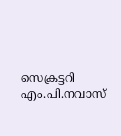സെക്രട്ടറി എം.പി.നവാസ്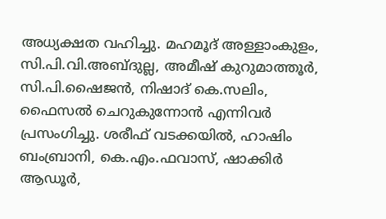അധ്യക്ഷത വഹിച്ചു. മഹമൂദ് അള്ളാംകുളം, സി.പി.വി.അബ്ദുല്ല, അമീഷ് കുറുമാത്തൂര്‍, സി.പി.ഷൈജന്‍, നിഷാദ് കെ.സലിം, ഫൈസല്‍ ചെറുകുന്നോന്‍ എന്നിവര്‍ പ്രസംഗിച്ചു. ശരീഫ് വടക്കയില്‍, ഹാഷിം ബംബ്രാനി, കെ.എം.ഫവാസ്, ഷാക്കിര്‍ ആഡൂര്‍,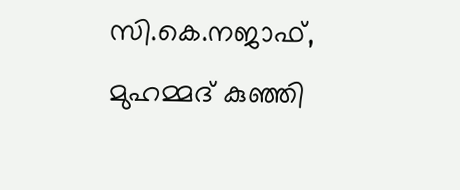സി.കെ.നജാഫ്, മുഹമ്മദ് കുഞ്ഞി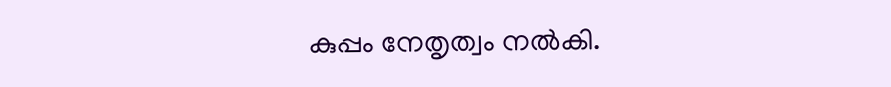കുപ്പം നേതൃത്വം നല്‍കി.